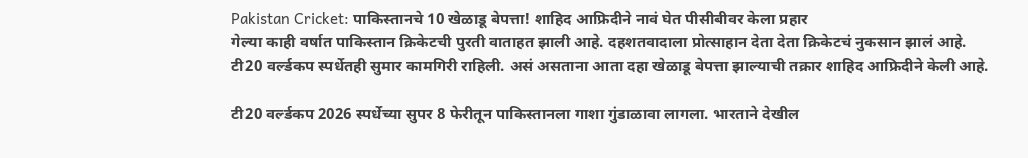Pakistan Cricket: पाकिस्तानचे 10 खेळाडू बेपत्ता! शाहिद आफ्रिदीने नावं घेत पीसीबीवर केला प्रहार
गेल्या काही वर्षात पाकिस्तान क्रिकेटची पुरती वाताहत झाली आहे. दहशतवादाला प्रोत्साहान देता देता क्रिकेटचं नुकसान झालं आहे. टी20 वर्ल्डकप स्पर्धेतही सुमार कामगिरी राहिली. असं असताना आता दहा खेळाडू बेपत्ता झाल्याची तक्रार शाहिद आफ्रिदीने केली आहे.

टी20 वर्ल्डकप 2026 स्पर्धेच्या सुपर 8 फेरीतून पाकिस्तानला गाशा गुंडाळावा लागला. भारताने देखील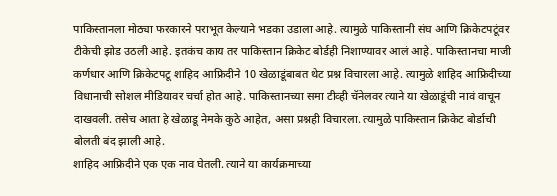पाकिस्तानला मोठ्या फरकारने पराभूत केल्याने भडका उडाला आहे. त्यामुळे पाकिस्तानी संघ आणि क्रिकेटपटूंवर टीकेची झोड उठली आहे. इतकंच काय तर पाकिस्तान क्रिकेट बोर्डही निशाण्यावर आलं आहे. पाकिस्तानचा माजी कर्णधार आणि क्रिकेटपटू शाहिद आफ्रिदीने 10 खेळाडूंबाबत थेट प्रश्न विचारला आहे. त्यामुळे शाहिद आफ्रिदीच्या विधानाची सोशल मीडियावर चर्चा होत आहे. पाकिस्तानच्या समा टीव्ही चॅनेलवर त्याने या खेळाडूंची नावं वाचून दाखवली. तसेच आता हे खेळाडू नेमके कुठे आहेत, असा प्रश्नही विचारला. त्यामुळे पाकिस्तान क्रिकेट बोर्डाची बोलती बंद झाली आहे.
शाहिद आफ्रिदीने एक एक नाव घेतली. त्याने या कार्यक्रमाच्या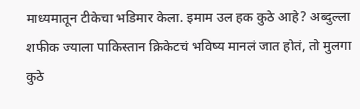माध्यमातून टीकेचा भडिमार केला. इमाम उल हक कुठे आहे? अब्दुल्ला शफीक ज्याला पाकिस्तान क्रिकेटचं भविष्य मानलं जात होतं, तो मुलगा कुठे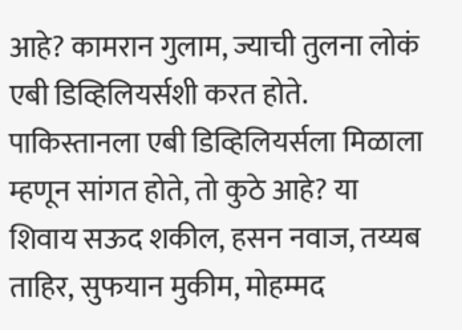आहे? कामरान गुलाम, ज्याची तुलना लोकं एबी डिव्हिलियर्सशी करत होते. पाकिस्तानला एबी डिव्हिलियर्सला मिळाला म्हणून सांगत होते, तो कुठे आहे? या शिवाय सऊद शकील, हसन नवाज, तय्यब ताहिर, सुफयान मुकीम, मोहम्मद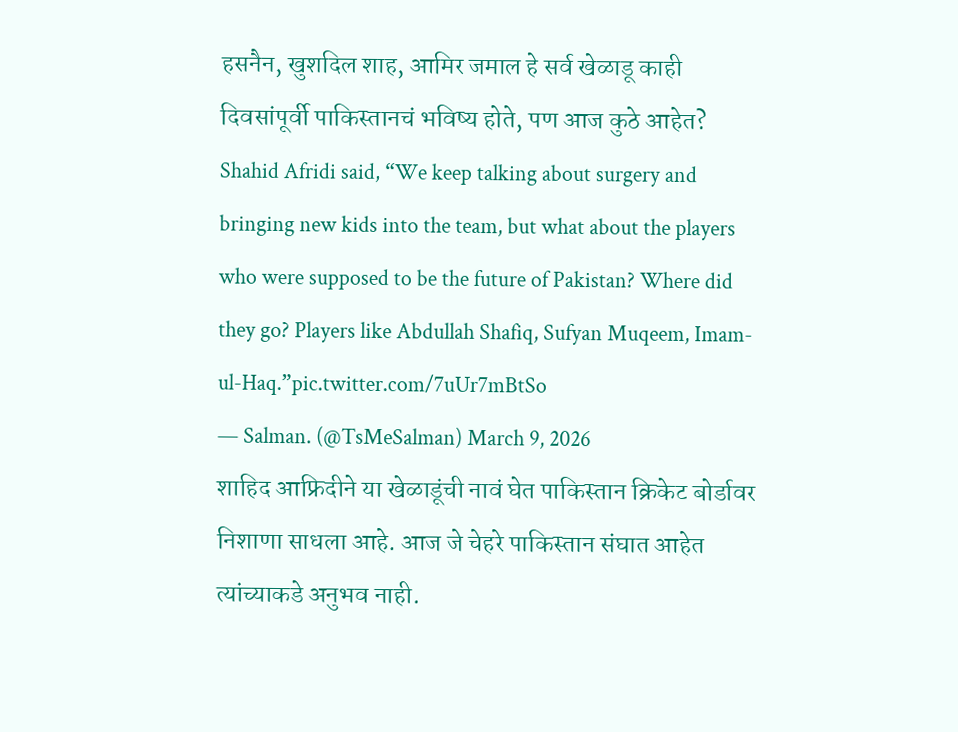हसनैन, खुशदिल शाह, आमिर जमाल हे सर्व खेळाडू काही दिवसांपूर्वी पाकिस्तानचं भविष्य होते, पण आज कुठे आहेत?
Shahid Afridi said, “We keep talking about surgery and bringing new kids into the team, but what about the players who were supposed to be the future of Pakistan? Where did they go? Players like Abdullah Shafiq, Sufyan Muqeem, Imam-ul-Haq.”pic.twitter.com/7uUr7mBtSo
— Salman. (@TsMeSalman) March 9, 2026
शाहिद आफ्रिदीने या खेळाडूंची नावं घेत पाकिस्तान क्रिकेट बोर्डावर निशाणा साधला आहे. आज जे चेहरे पाकिस्तान संघात आहेत त्यांच्याकडे अनुभव नाही.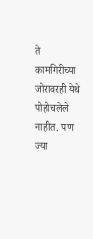ते कामगिरीच्या जोरावरही येथे पोहोचलेले नाहीत. पण ज्या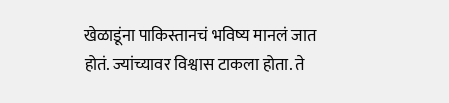खेळाडूंना पाकिस्तानचं भविष्य मानलं जात होतं. ज्यांच्यावर विश्वास टाकला होता. ते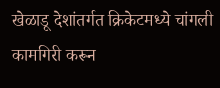खेळाडू देशांतर्गत क्रिकेटमध्ये चांगली कामगिरी करून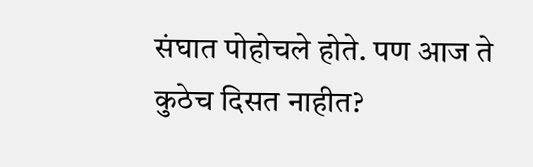संघात पोहोचले होते. पण आज ते कुठेच दिसत नाहीत?